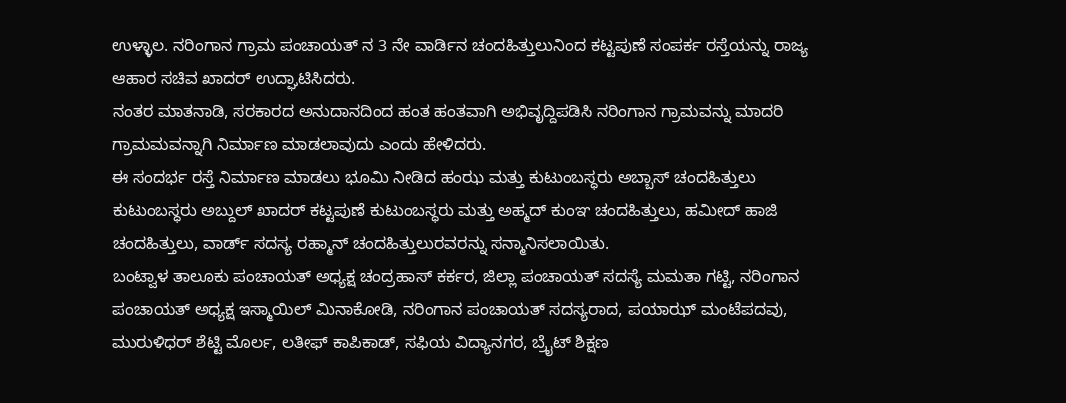ಉಳ್ಳಾಲ. ನರಿಂಗಾನ ಗ್ರಾಮ ಪಂಚಾಯತ್ ನ 3 ನೇ ವಾರ್ಡಿನ ಚಂದಹಿತ್ತುಲುನಿಂದ ಕಟ್ಟಪುಣೆ ಸಂಪರ್ಕ ರಸ್ತೆಯನ್ನು ರಾಜ್ಯ ಆಹಾರ ಸಚಿವ ಖಾದರ್ ಉದ್ಘಾಟಿಸಿದರು.
ನಂತರ ಮಾತನಾಡಿ, ಸರಕಾರದ ಅನುದಾನದಿಂದ ಹಂತ ಹಂತವಾಗಿ ಅಭಿವೃದ್ದಿಪಡಿಸಿ ನರಿಂಗಾನ ಗ್ರಾಮವನ್ನು ಮಾದರಿ ಗ್ರಾಮಮವನ್ನಾಗಿ ನಿರ್ಮಾಣ ಮಾಡಲಾವುದು ಎಂದು ಹೇಳಿದರು.
ಈ ಸಂದರ್ಭ ರಸ್ತೆ ನಿರ್ಮಾಣ ಮಾಡಲು ಭೂಮಿ ನೀಡಿದ ಹಂಝ ಮತ್ತು ಕುಟುಂಬಸ್ಧರು ಅಬ್ಬಾಸ್ ಚಂದಹಿತ್ತುಲು ಕುಟುಂಬಸ್ಧರು ಅಬ್ದುಲ್ ಖಾದರ್ ಕಟ್ಟಪುಣೆ ಕುಟುಂಬಸ್ಧರು ಮತ್ತು ಅಹ್ಮದ್ ಕುಂಞ ಚಂದಹಿತ್ತುಲು, ಹಮೀದ್ ಹಾಜಿ ಚಂದಹಿತ್ತುಲು, ವಾರ್ಡ್ ಸದಸ್ಯ ರಹ್ಮಾನ್ ಚಂದಹಿತ್ತುಲುರವರನ್ನು ಸನ್ಮಾನಿಸಲಾಯಿತು.
ಬಂಟ್ವಾಳ ತಾಲೂಕು ಪಂಚಾಯತ್ ಅಧ್ಯಕ್ಷ ಚಂದ್ರಹಾಸ್ ಕರ್ಕರ, ಜಿಲ್ಲಾ ಪಂಚಾಯತ್ ಸದಸ್ಯೆ ಮಮತಾ ಗಟ್ಟಿ, ನರಿಂಗಾನ ಪಂಚಾಯತ್ ಅಧ್ಯಕ್ಷ ಇಸ್ಮಾಯಿಲ್ ಮಿನಾಕೋಡಿ, ನರಿಂಗಾನ ಪಂಚಾಯತ್ ಸದಸ್ಯರಾದ, ಪಯಾಝ್ ಮಂಟೆಪದವು, ಮುರುಳಿಧರ್ ಶೆಟ್ಟಿ ಮೊರ್ಲ, ಲತೀಫ್ ಕಾಪಿಕಾಡ್, ಸಫಿಯ ವಿದ್ಯಾನಗರ, ಬ್ರೈಟ್ ಶಿಕ್ಷಣ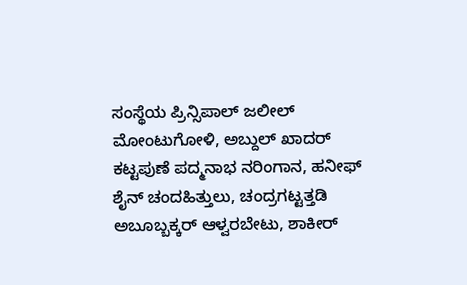ಸಂಸ್ಥೆಯ ಪ್ರಿನ್ಸಿಪಾಲ್ ಜಲೀಲ್ ಮೋಂಟುಗೋಳಿ, ಅಬ್ದುಲ್ ಖಾದರ್ ಕಟ್ಟಪುಣೆ ಪದ್ಮನಾಭ ನರಿಂಗಾನ, ಹನೀಫ್ ಶೈನ್ ಚಂದಹಿತ್ತುಲು, ಚಂದ್ರಗಟ್ಟತ್ತಡಿ ಅಬೂಬ್ಬಕ್ಕರ್ ಆಳ್ವರಬೇಟು, ಶಾಕೀರ್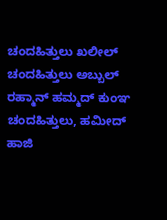ಚಂದಹಿತ್ತುಲು ಖಲೀಲ್ ಚಂದಹಿತ್ತುಲು ಅಬ್ಬುಲ್ ರಹ್ಮಾನ್ ಹಮ್ಮದ್ ಕುಂಞ ಚಂದಹಿತ್ತುಲು, ಹಮೀದ್ ಹಾಜಿ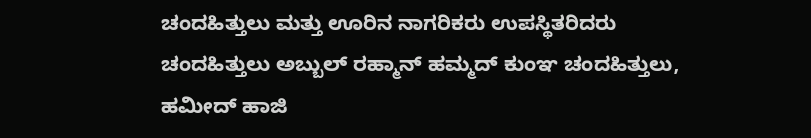ಚಂದಹಿತ್ತುಲು ಮತ್ತು ಊರಿನ ನಾಗರಿಕರು ಉಪಸ್ಥಿತರಿದರು
ಚಂದಹಿತ್ತುಲು ಅಬ್ಬುಲ್ ರಹ್ಮಾನ್ ಹಮ್ಮದ್ ಕುಂಞ ಚಂದಹಿತ್ತುಲು, ಹಮೀದ್ ಹಾಜಿ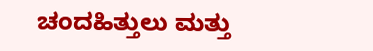ಚಂದಹಿತ್ತುಲು ಮತ್ತು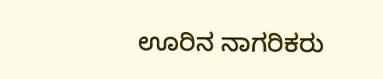ಊರಿನ ನಾಗರಿಕರು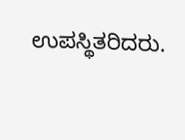ಉಪಸ್ಥಿತರಿದರು.